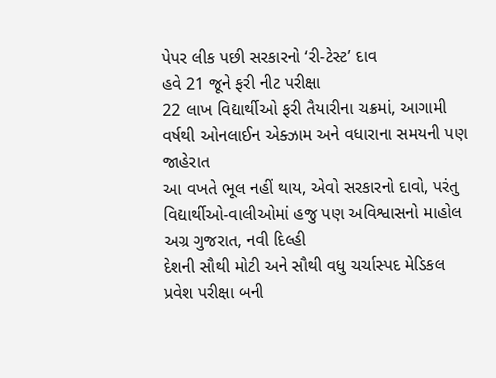પેપર લીક પછી સરકારનો ‘રી-ટેસ્ટ’ દાવ
હવે 21 જૂને ફરી નીટ પરીક્ષા
22 લાખ વિદ્યાર્થીઓ ફરી તૈયારીના ચક્રમાં, આગામી વર્ષથી ઓનલાઈન એક્ઝામ અને વધારાના સમયની પણ જાહેરાત
આ વખતે ભૂલ નહીં થાય, એવો સરકારનો દાવો, પરંતુ વિદ્યાર્થીઓ-વાલીઓમાં હજુ પણ અવિશ્વાસનો માહોલ
અગ્ર ગુજરાત, નવી દિલ્હી
દેશની સૌથી મોટી અને સૌથી વધુ ચર્ચાસ્પદ મેડિકલ પ્રવેશ પરીક્ષા બની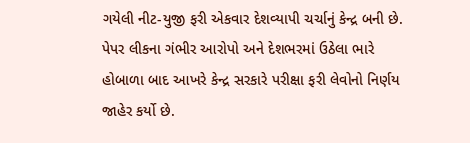ગયેલી નીટ-યુજી ફરી એકવાર દેશવ્યાપી ચર્ચાનું કેન્દ્ર બની છે. પેપર લીકના ગંભીર આરોપો અને દેશભરમાં ઉઠેલા ભારે હોબાળા બાદ આખરે કેન્દ્ર સરકારે પરીક્ષા ફરી લેવોનો નિર્ણય જાહેર કર્યો છે.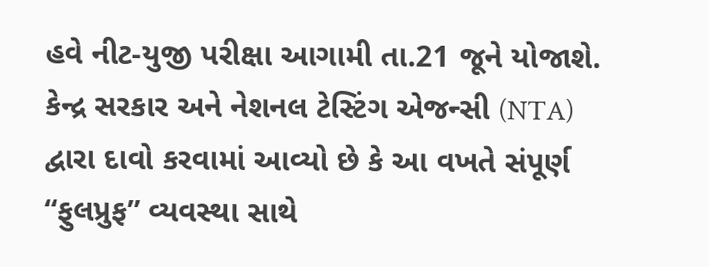હવે નીટ-યુજી પરીક્ષા આગામી તા.21 જૂને યોજાશે. કેન્દ્ર સરકાર અને નેશનલ ટેસ્ટિંગ એજન્સી (NTA) દ્વારા દાવો કરવામાં આવ્યો છે કે આ વખતે સંપૂર્ણ “ફુલપ્રુફ” વ્યવસ્થા સાથે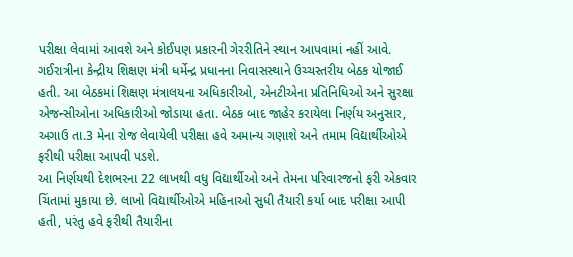પરીક્ષા લેવામાં આવશે અને કોઈપણ પ્રકારની ગેરરીતિને સ્થાન આપવામાં નહીં આવે.
ગઈરાત્રીના કેન્દ્રીય શિક્ષણ મંત્રી ધર્મેન્દ્ર પ્રધાનના નિવાસસ્થાને ઉચ્ચસ્તરીય બેઠક યોજાઈ હતી. આ બેઠકમાં શિક્ષણ મંત્રાલયના અધિકારીઓ, એનટીએના પ્રતિનિધિઓ અને સુરક્ષા એજન્સીઓના અધિકારીઓ જોડાયા હતા. બેઠક બાદ જાહેર કરાયેલા નિર્ણય અનુસાર, અગાઉ તા.3 મેના રોજ લેવાયેલી પરીક્ષા હવે અમાન્ય ગણાશે અને તમામ વિદ્યાર્થીઓએ ફરીથી પરીક્ષા આપવી પડશે.
આ નિર્ણયથી દેશભરના 22 લાખથી વધુ વિદ્યાર્થીઓ અને તેમના પરિવારજનો ફરી એકવાર ચિંતામાં મુકાયા છે. લાખો વિદ્યાર્થીઓએ મહિનાઓ સુધી તૈયારી કર્યા બાદ પરીક્ષા આપી હતી, પરંતુ હવે ફરીથી તૈયારીના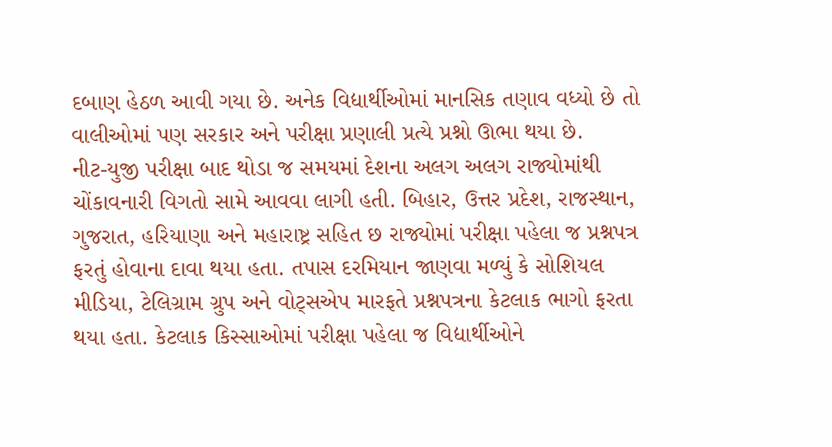દબાણ હેઠળ આવી ગયા છે. અનેક વિદ્યાર્થીઓમાં માનસિક તણાવ વધ્યો છે તો વાલીઓમાં પણ સરકાર અને પરીક્ષા પ્રણાલી પ્રત્યે પ્રશ્નો ઊભા થયા છે.
નીટ-યુજી પરીક્ષા બાદ થોડા જ સમયમાં દેશના અલગ અલગ રાજ્યોમાંથી ચોંકાવનારી વિગતો સામે આવવા લાગી હતી. બિહાર, ઉત્તર પ્રદેશ, રાજસ્થાન, ગુજરાત, હરિયાણા અને મહારાષ્ટ્ર સહિત છ રાજ્યોમાં પરીક્ષા પહેલા જ પ્રશ્નપત્ર ફરતું હોવાના દાવા થયા હતા. તપાસ દરમિયાન જાણવા મળ્યું કે સોશિયલ મીડિયા, ટેલિગ્રામ ગ્રુપ અને વોટ્સએપ મારફતે પ્રશ્નપત્રના કેટલાક ભાગો ફરતા થયા હતા. કેટલાક કિસ્સાઓમાં પરીક્ષા પહેલા જ વિદ્યાર્થીઓને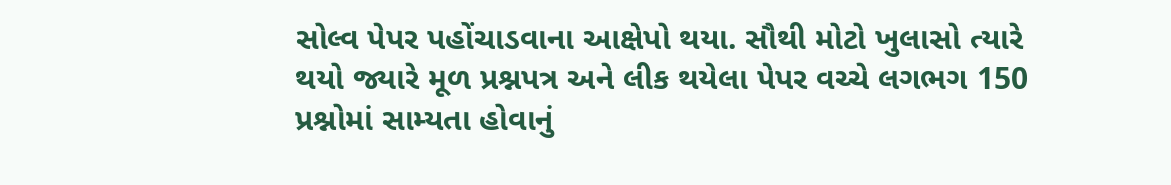સોલ્વ પેપર પહોંચાડવાના આક્ષેપો થયા. સૌથી મોટો ખુલાસો ત્યારે થયો જ્યારે મૂળ પ્રશ્નપત્ર અને લીક થયેલા પેપર વચ્ચે લગભગ 150 પ્રશ્નોમાં સામ્યતા હોવાનું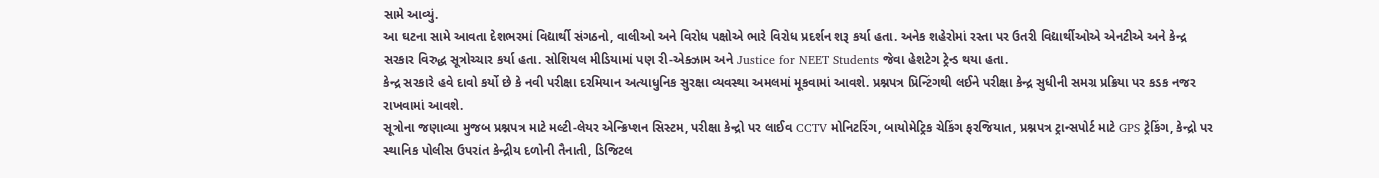સામે આવ્યું.
આ ઘટના સામે આવતા દેશભરમાં વિદ્યાર્થી સંગઠનો, વાલીઓ અને વિરોધ પક્ષોએ ભારે વિરોધ પ્રદર્શન શરૂ કર્યા હતા. અનેક શહેરોમાં રસ્તા પર ઉતરી વિદ્યાર્થીઓએ એનટીએ અને કેન્દ્ર સરકાર વિરુદ્ધ સૂત્રોચ્ચાર કર્યા હતા. સોશિયલ મીડિયામાં પણ રી-એક્ઝામ અને Justice for NEET Students જેવા હેશટેગ ટ્રેન્ડ થયા હતા.
કેન્દ્ર સરકારે હવે દાવો કર્યો છે કે નવી પરીક્ષા દરમિયાન અત્યાધુનિક સુરક્ષા વ્યવસ્થા અમલમાં મૂકવામાં આવશે. પ્રશ્નપત્ર પ્રિન્ટિંગથી લઈને પરીક્ષા કેન્દ્ર સુધીની સમગ્ર પ્રક્રિયા પર કડક નજર રાખવામાં આવશે.
સૂત્રોના જણાવ્યા મુજબ પ્રશ્નપત્ર માટે મલ્ટી-લેયર એન્ક્રિપ્શન સિસ્ટમ, પરીક્ષા કેન્દ્રો પર લાઈવ CCTV મોનિટરિંગ, બાયોમેટ્રિક ચેકિંગ ફરજિયાત, પ્રશ્નપત્ર ટ્રાન્સપોર્ટ માટે GPS ટ્રેકિંગ, કેન્દ્રો પર સ્થાનિક પોલીસ ઉપરાંત કેન્દ્રીય દળોની તૈનાતી, ડિજિટલ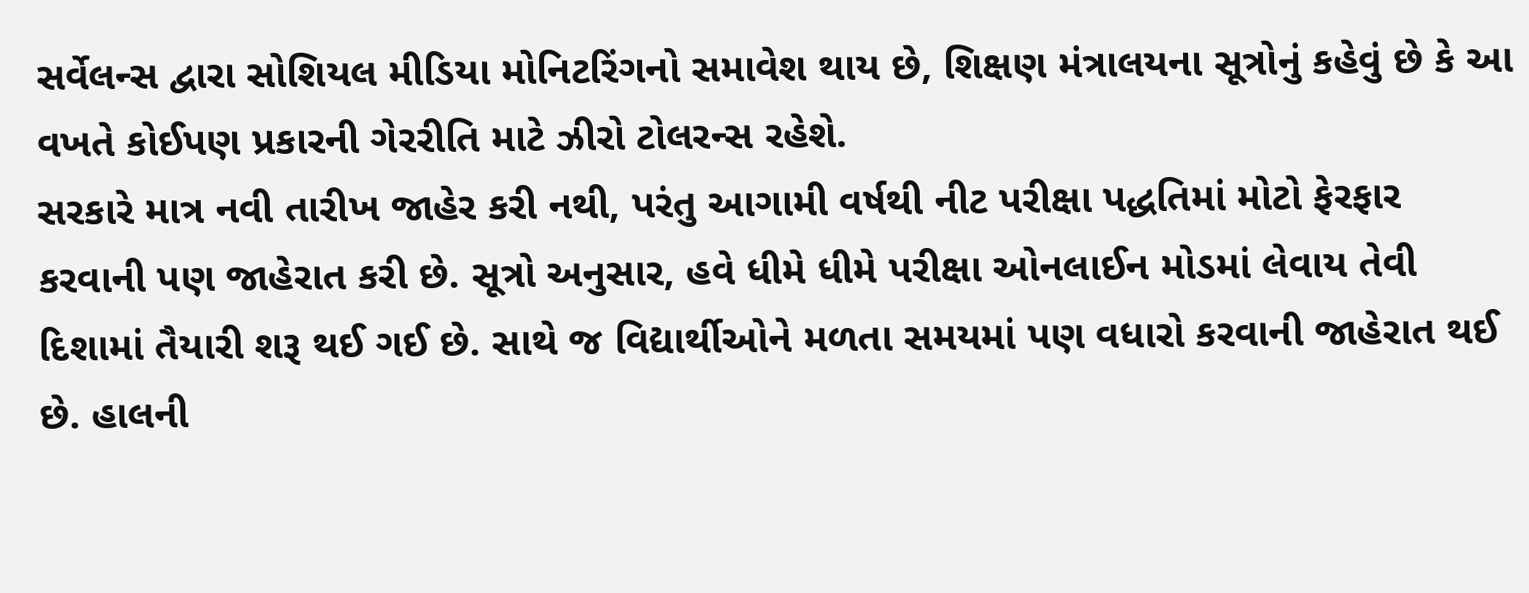સર્વેલન્સ દ્વારા સોશિયલ મીડિયા મોનિટરિંગનો સમાવેશ થાય છે, શિક્ષણ મંત્રાલયના સૂત્રોનું કહેવું છે કે આ વખતે કોઈપણ પ્રકારની ગેરરીતિ માટે ઝીરો ટોલરન્સ રહેશે.
સરકારે માત્ર નવી તારીખ જાહેર કરી નથી, પરંતુ આગામી વર્ષથી નીટ પરીક્ષા પદ્ધતિમાં મોટો ફેરફાર કરવાની પણ જાહેરાત કરી છે. સૂત્રો અનુસાર, હવે ધીમે ધીમે પરીક્ષા ઓનલાઈન મોડમાં લેવાય તેવી દિશામાં તૈયારી શરૂ થઈ ગઈ છે. સાથે જ વિદ્યાર્થીઓને મળતા સમયમાં પણ વધારો કરવાની જાહેરાત થઈ છે. હાલની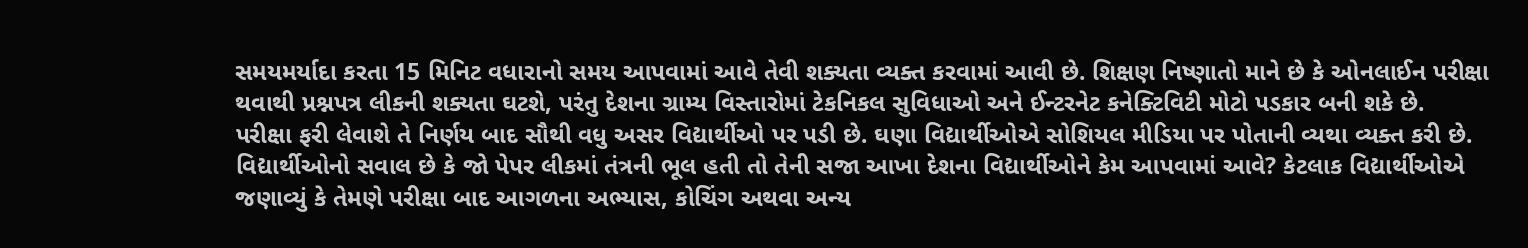સમયમર્યાદા કરતા 15 મિનિટ વધારાનો સમય આપવામાં આવે તેવી શક્યતા વ્યક્ત કરવામાં આવી છે. શિક્ષણ નિષ્ણાતો માને છે કે ઓનલાઈન પરીક્ષા થવાથી પ્રશ્નપત્ર લીકની શક્યતા ઘટશે, પરંતુ દેશના ગ્રામ્ય વિસ્તારોમાં ટેકનિકલ સુવિધાઓ અને ઈન્ટરનેટ કનેક્ટિવિટી મોટો પડકાર બની શકે છે.
પરીક્ષા ફરી લેવાશે તે નિર્ણય બાદ સૌથી વધુ અસર વિદ્યાર્થીઓ પર પડી છે. ઘણા વિદ્યાર્થીઓએ સોશિયલ મીડિયા પર પોતાની વ્યથા વ્યક્ત કરી છે. વિદ્યાર્થીઓનો સવાલ છે કે જો પેપર લીકમાં તંત્રની ભૂલ હતી તો તેની સજા આખા દેશના વિદ્યાર્થીઓને કેમ આપવામાં આવે? કેટલાક વિદ્યાર્થીઓએ જણાવ્યું કે તેમણે પરીક્ષા બાદ આગળના અભ્યાસ, કોચિંગ અથવા અન્ય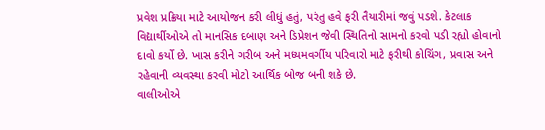પ્રવેશ પ્રક્રિયા માટે આયોજન કરી લીધું હતું, પરંતુ હવે ફરી તૈયારીમાં જવું પડશે. કેટલાક વિદ્યાર્થીઓએ તો માનસિક દબાણ અને ડિપ્રેશન જેવી સ્થિતિનો સામનો કરવો પડી રહ્યો હોવાનો દાવો કર્યો છે. ખાસ કરીને ગરીબ અને મધ્યમવર્ગીય પરિવારો માટે ફરીથી કોચિંગ, પ્રવાસ અને રહેવાની વ્યવસ્થા કરવી મોટો આર્થિક બોજ બની શકે છે.
વાલીઓએ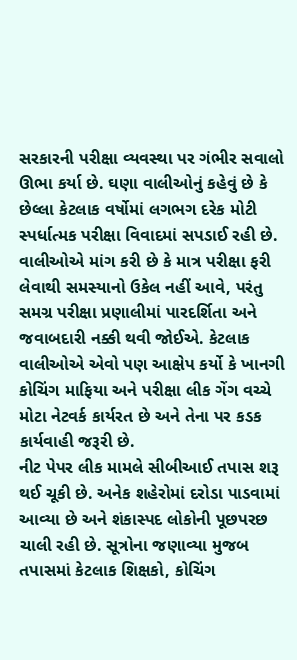સરકારની પરીક્ષા વ્યવસ્થા પર ગંભીર સવાલો ઊભા કર્યા છે. ઘણા વાલીઓનું કહેવું છે કે છેલ્લા કેટલાક વર્ષોમાં લગભગ દરેક મોટી સ્પર્ધાત્મક પરીક્ષા વિવાદમાં સપડાઈ રહી છે. વાલીઓએ માંગ કરી છે કે માત્ર પરીક્ષા ફરી લેવાથી સમસ્યાનો ઉકેલ નહીં આવે, પરંતુ સમગ્ર પરીક્ષા પ્રણાલીમાં પારદર્શિતા અને જવાબદારી નક્કી થવી જોઈએ. કેટલાક વાલીઓએ એવો પણ આક્ષેપ કર્યો કે ખાનગી કોચિંગ માફિયા અને પરીક્ષા લીક ગેંગ વચ્ચે મોટા નેટવર્ક કાર્યરત છે અને તેના પર કડક કાર્યવાહી જરૂરી છે.
નીટ પેપર લીક મામલે સીબીઆઈ તપાસ શરૂ થઈ ચૂકી છે. અનેક શહેરોમાં દરોડા પાડવામાં આવ્યા છે અને શંકાસ્પદ લોકોની પૂછપરછ ચાલી રહી છે. સૂત્રોના જણાવ્યા મુજબ તપાસમાં કેટલાક શિક્ષકો, કોચિંગ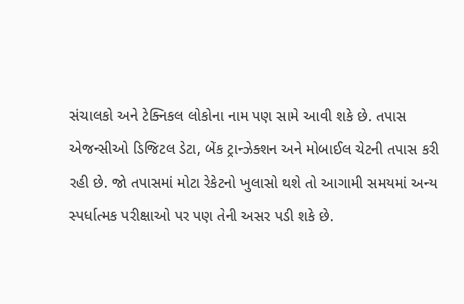સંચાલકો અને ટેક્નિકલ લોકોના નામ પણ સામે આવી શકે છે. તપાસ એજન્સીઓ ડિજિટલ ડેટા, બેંક ટ્રાન્ઝેક્શન અને મોબાઈલ ચેટની તપાસ કરી રહી છે. જો તપાસમાં મોટા રેકેટનો ખુલાસો થશે તો આગામી સમયમાં અન્ય સ્પર્ધાત્મક પરીક્ષાઓ પર પણ તેની અસર પડી શકે છે.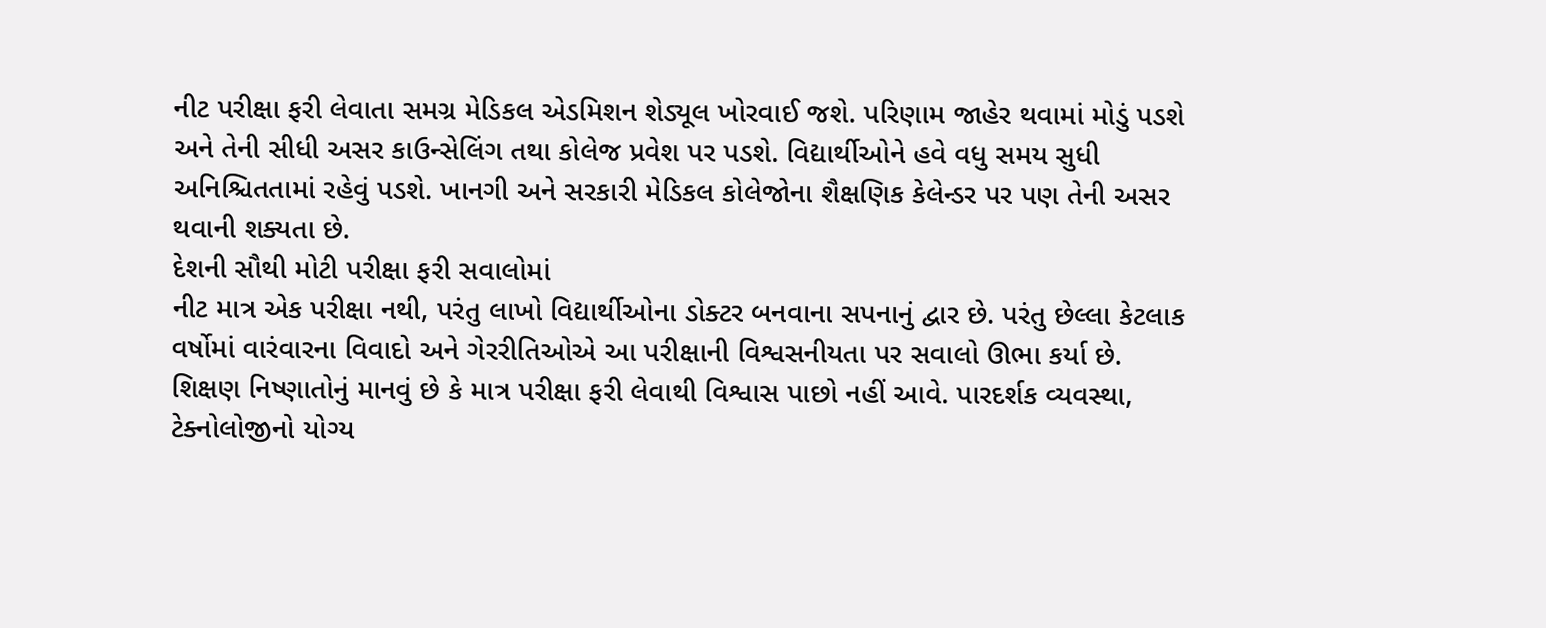નીટ પરીક્ષા ફરી લેવાતા સમગ્ર મેડિકલ એડમિશન શેડ્યૂલ ખોરવાઈ જશે. પરિણામ જાહેર થવામાં મોડું પડશે અને તેની સીધી અસર કાઉન્સેલિંગ તથા કોલેજ પ્રવેશ પર પડશે. વિદ્યાર્થીઓને હવે વધુ સમય સુધી અનિશ્ચિતતામાં રહેવું પડશે. ખાનગી અને સરકારી મેડિકલ કોલેજોના શૈક્ષણિક કેલેન્ડર પર પણ તેની અસર થવાની શક્યતા છે.
દેશની સૌથી મોટી પરીક્ષા ફરી સવાલોમાં
નીટ માત્ર એક પરીક્ષા નથી, પરંતુ લાખો વિદ્યાર્થીઓના ડોક્ટર બનવાના સપનાનું દ્વાર છે. પરંતુ છેલ્લા કેટલાક વર્ષોમાં વારંવારના વિવાદો અને ગેરરીતિઓએ આ પરીક્ષાની વિશ્વસનીયતા પર સવાલો ઊભા કર્યા છે.
શિક્ષણ નિષ્ણાતોનું માનવું છે કે માત્ર પરીક્ષા ફરી લેવાથી વિશ્વાસ પાછો નહીં આવે. પારદર્શક વ્યવસ્થા, ટેક્નોલોજીનો યોગ્ય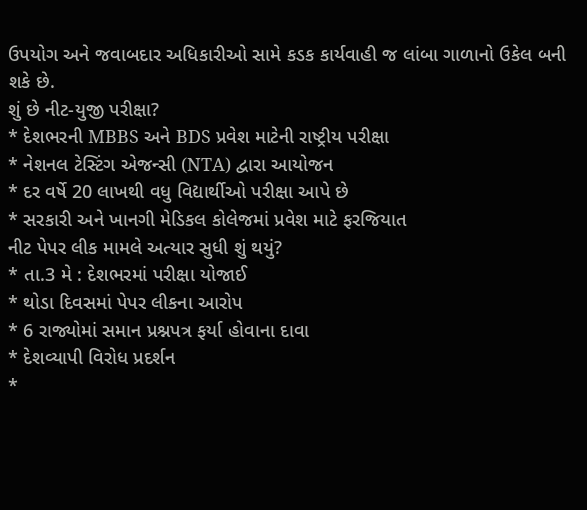ઉપયોગ અને જવાબદાર અધિકારીઓ સામે કડક કાર્યવાહી જ લાંબા ગાળાનો ઉકેલ બની શકે છે.
શું છે નીટ-યુજી પરીક્ષા?
* દેશભરની MBBS અને BDS પ્રવેશ માટેની રાષ્ટ્રીય પરીક્ષા
* નેશનલ ટેસ્ટિંગ એજન્સી (NTA) દ્વારા આયોજન
* દર વર્ષે 20 લાખથી વધુ વિદ્યાર્થીઓ પરીક્ષા આપે છે
* સરકારી અને ખાનગી મેડિકલ કોલેજમાં પ્રવેશ માટે ફરજિયાત
નીટ પેપર લીક મામલે અત્યાર સુધી શું થયું?
* તા.3 મે : દેશભરમાં પરીક્ષા યોજાઈ
* થોડા દિવસમાં પેપર લીકના આરોપ
* 6 રાજ્યોમાં સમાન પ્રશ્નપત્ર ફર્યા હોવાના દાવા
* દેશવ્યાપી વિરોધ પ્રદર્શન
*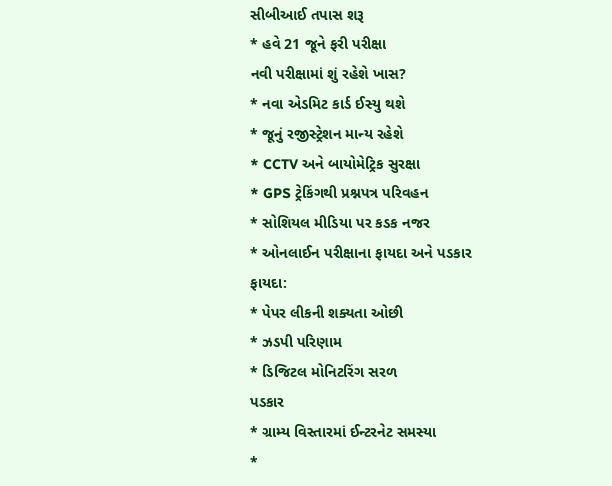સીબીઆઈ તપાસ શરૂ
* હવે 21 જૂને ફરી પરીક્ષા
નવી પરીક્ષામાં શું રહેશે ખાસ?
* નવા એડમિટ કાર્ડ ઈસ્યુ થશે
* જૂનું રજીસ્ટ્રેશન માન્ય રહેશે
* CCTV અને બાયોમેટ્રિક સુરક્ષા
* GPS ટ્રેકિંગથી પ્રશ્નપત્ર પરિવહન
* સોશિયલ મીડિયા પર કડક નજર
* ઓનલાઈન પરીક્ષાના ફાયદા અને પડકાર
ફાયદા:
* પેપર લીકની શક્યતા ઓછી
* ઝડપી પરિણામ
* ડિજિટલ મોનિટરિંગ સરળ
પડકાર
* ગ્રામ્ય વિસ્તારમાં ઈન્ટરનેટ સમસ્યા
*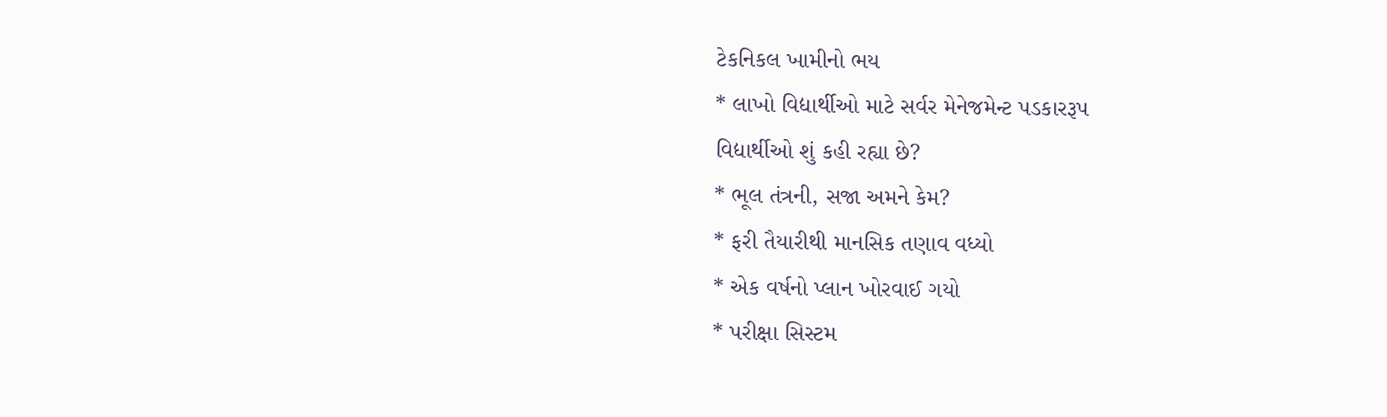ટેકનિકલ ખામીનો ભય
* લાખો વિદ્યાર્થીઓ માટે સર્વર મેનેજમેન્ટ પડકારરૂપ
વિદ્યાર્થીઓ શું કહી રહ્યા છે?
* ભૂલ તંત્રની, સજા અમને કેમ?
* ફરી તૈયારીથી માનસિક તણાવ વધ્યો
* એક વર્ષનો પ્લાન ખોરવાઈ ગયો
* પરીક્ષા સિસ્ટમ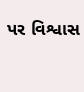પર વિશ્વાસ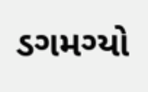ડગમગ્યો